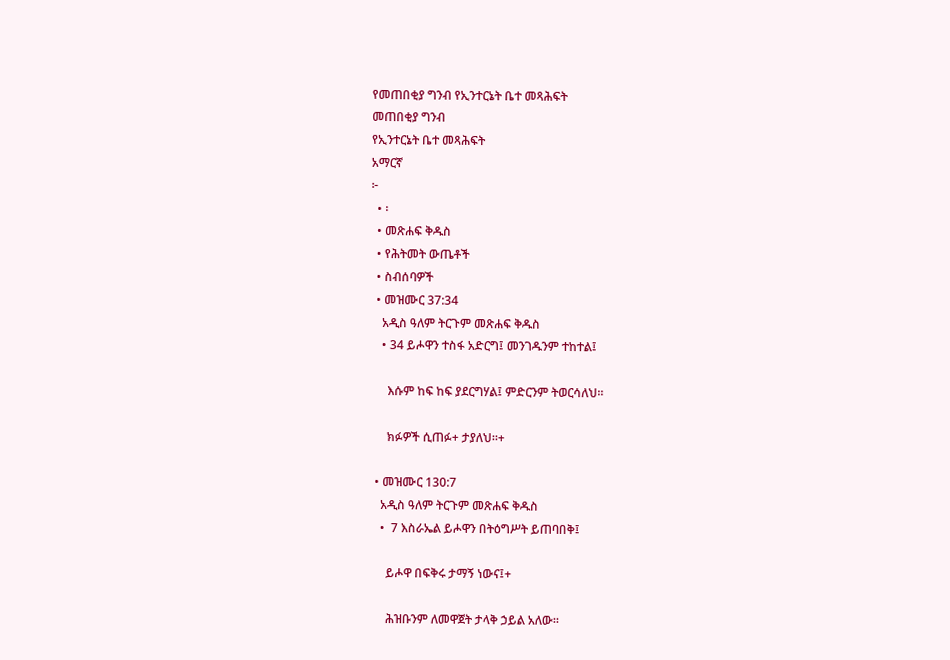የመጠበቂያ ግንብ የኢንተርኔት ቤተ መጻሕፍት
መጠበቂያ ግንብ
የኢንተርኔት ቤተ መጻሕፍት
አማርኛ
፦
  • ፡
  • መጽሐፍ ቅዱስ
  • የሕትመት ውጤቶች
  • ስብሰባዎች
  • መዝሙር 37:34
    አዲስ ዓለም ትርጉም መጽሐፍ ቅዱስ
    • 34 ይሖዋን ተስፋ አድርግ፤ መንገዱንም ተከተል፤

      እሱም ከፍ ከፍ ያደርግሃል፤ ምድርንም ትወርሳለህ።

      ክፉዎች ሲጠፉ+ ታያለህ።+

  • መዝሙር 130:7
    አዲስ ዓለም ትርጉም መጽሐፍ ቅዱስ
    •  7 እስራኤል ይሖዋን በትዕግሥት ይጠባበቅ፤

      ይሖዋ በፍቅሩ ታማኝ ነውና፤+

      ሕዝቡንም ለመዋጀት ታላቅ ኃይል አለው።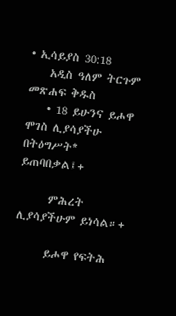• ኢሳይያስ 30:18
    አዲስ ዓለም ትርጉም መጽሐፍ ቅዱስ
    • 18 ይሁንና ይሖዋ ሞገስ ሊያሳያችሁ በትዕግሥት* ይጠባበቃል፤+

      ምሕረት ሊያሳያችሁም ይነሳል።+

      ይሖዋ የፍትሕ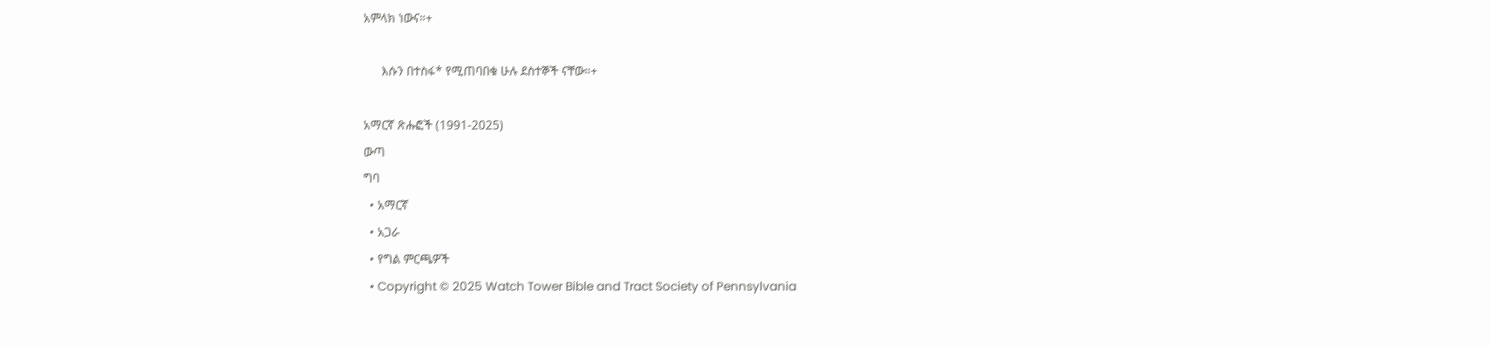አምላክ ነውና።+

      እሱን በተስፋ* የሚጠባበቁ ሁሉ ደስተኞች ናቸው።+

አማርኛ ጽሑፎች (1991-2025)
ውጣ
ግባ
  • አማርኛ
  • አጋራ
  • የግል ምርጫዎች
  • Copyright © 2025 Watch Tower Bible and Tract Society of Pennsylvania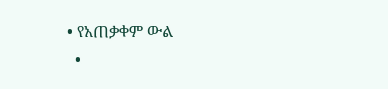• የአጠቃቀም ውል
  •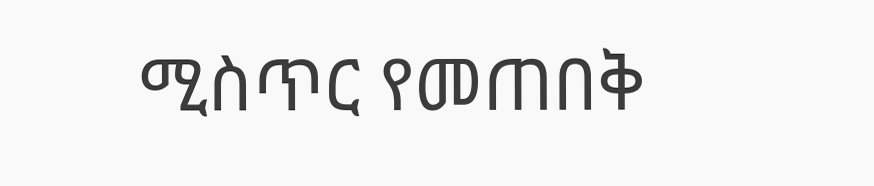ሚስጥር የመጠበቅ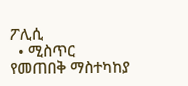ፖሊሲ
  • ሚስጥር የመጠበቅ ማስተካከያ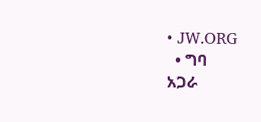• JW.ORG
  • ግባ
አጋራ